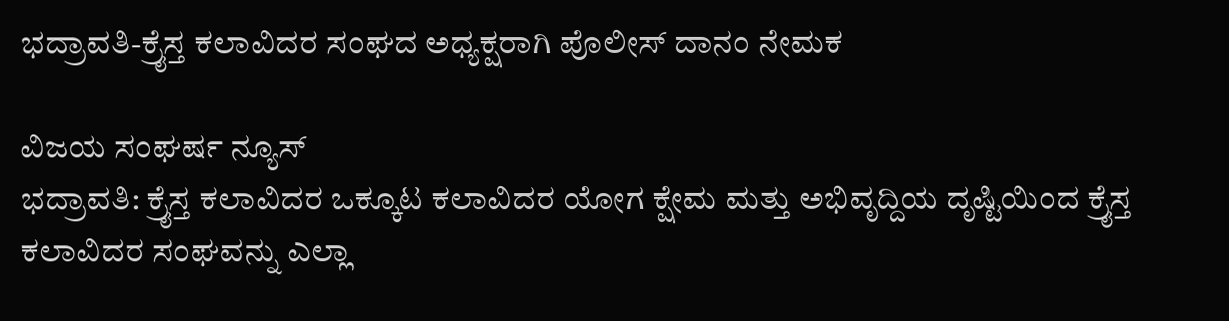ಭದ್ರಾವತಿ-ಕ್ರೈಸ್ತ ಕಲಾವಿದರ ಸಂಘದ ಅಧ್ಯಕ್ಷರಾಗಿ ಪೊಲೀಸ್ ದಾನಂ ನೇಮಕ

ವಿಜಯ ಸಂಘರ್ಷ ನ್ಯೂಸ್
ಭದ್ರಾವತಿ: ಕ್ರೈಸ್ತ ಕಲಾವಿದರ ಒಕ್ಕೂಟ ಕಲಾವಿದರ ಯೋಗ ಕ್ಷೇಮ ಮತ್ತು ಅಭಿವೃದ್ದಿಯ ದೃಷ್ಟಿಯಿಂದ ಕ್ರೈಸ್ತ ಕಲಾವಿದರ ಸಂಘವನ್ನು ಎಲ್ಲಾ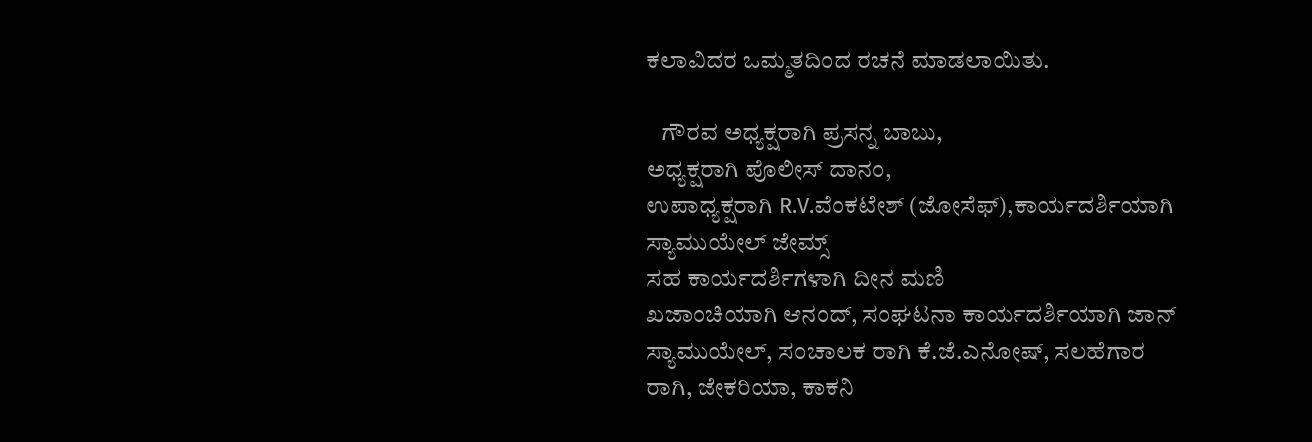ಕಲಾವಿದರ ಒಮ್ಮತದಿಂದ ರಚನೆ ಮಾಡಲಾಯಿತು.

   ಗೌರವ ಅಧ್ಯಕ್ಷರಾಗಿ ಪ್ರಸನ್ನ ಬಾಬು,
ಅಧ್ಯಕ್ಷರಾಗಿ ಪೊಲೀಸ್ ದಾನಂ,
ಉಪಾಧ್ಯಕ್ಷರಾಗಿ R.V.ವೆಂಕಟೇಶ್ (ಜೋಸೆಫ್),ಕಾರ್ಯದರ್ಶಿಯಾಗಿ
ಸ್ಯಾಮುಯೇಲ್ ಜೇಮ್ಸ್
ಸಹ ಕಾರ್ಯದರ್ಶಿಗಳಾಗಿ ದೀನ ಮಣಿ
ಖಜಾಂಚಿಯಾಗಿ ಆನಂದ್, ಸಂಘಟನಾ ಕಾರ್ಯದರ್ಶಿಯಾಗಿ ಜಾನ್ ಸ್ಯಾಮುಯೇಲ್, ಸಂಚಾಲಕ ರಾಗಿ ಕೆ.ಜೆ.ಎನೋಷ್, ಸಲಹೆಗಾರ ರಾಗಿ, ಜೇಕರಿಯಾ, ಕಾಕನಿ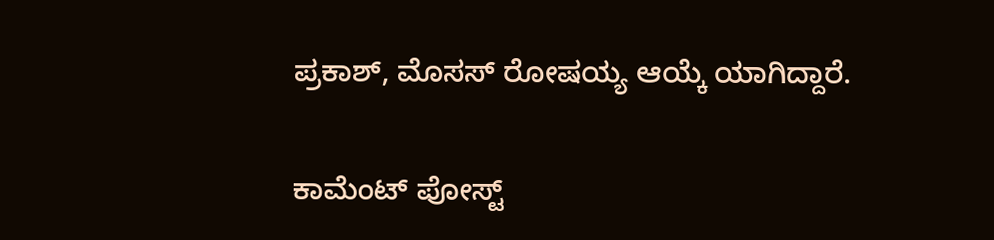ಪ್ರಕಾಶ್, ಮೊಸಸ್ ರೋಷಯ್ಯ ಆಯ್ಕೆ ಯಾಗಿದ್ದಾರೆ.

ಕಾಮೆಂಟ್‌‌ ಪೋಸ್ಟ್‌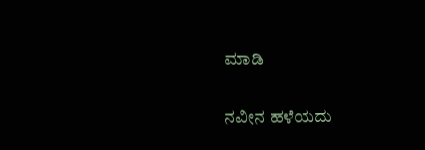ಮಾಡಿ

ನವೀನ ಹಳೆಯದು